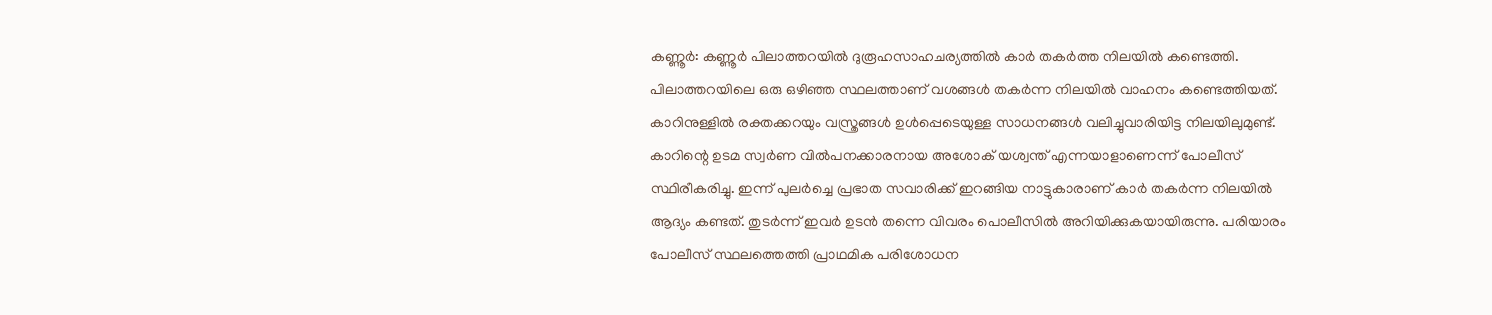കണ്ണൂർ: കണ്ണൂർ പിലാത്തറയിൽ ദുരൂഹസാഹചര്യത്തിൽ കാർ തകർത്ത നിലയിൽ കണ്ടെത്തി. പിലാത്തറയിലെ ഒരു ഒഴിഞ്ഞ സ്ഥലത്താണ് വശങ്ങൾ തകർന്ന നിലയിൽ വാഹനം കണ്ടെത്തിയത്. കാറിനുള്ളിൽ രക്തക്കറയും വസ്ത്രങ്ങൾ ഉൾപ്പെടെയുള്ള സാധനങ്ങൾ വലിച്ചുവാരിയിട്ട നിലയിലുമുണ്ട്. കാറിന്റെ ഉടമ സ്വർണ വിൽപനക്കാരനായ അശോക് യശ്വന്ത് എന്നയാളാണെന്ന് പോലീസ് സ്ഥിരീകരിച്ചു. ഇന്ന് പുലർച്ചെ പ്രഭാത സവാരിക്ക് ഇറങ്ങിയ നാട്ടുകാരാണ് കാർ തകർന്ന നിലയിൽ ആദ്യം കണ്ടത്. തുടർന്ന് ഇവർ ഉടൻ തന്നെ വിവരം പൊലീസിൽ അറിയിക്കുകയായിരുന്നു. പരിയാരം പോലീസ് സ്ഥലത്തെത്തി പ്രാഥമിക പരിശോധന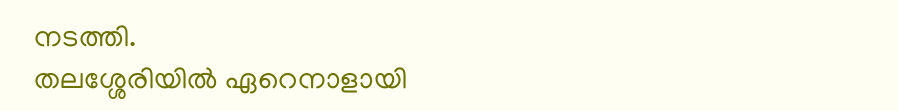നടത്തി.
തലശ്ശേരിയിൽ ഏറെനാളായി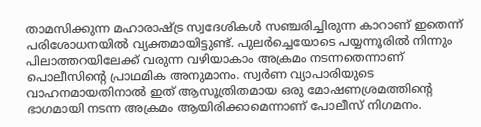താമസിക്കുന്ന മഹാരാഷ്ട്ര സ്വദേശികൾ സഞ്ചരിച്ചിരുന്ന കാറാണ് ഇതെന്ന് പരിശോധനയിൽ വ്യക്തമായിട്ടുണ്ട്. പുലർച്ചെയോടെ പയ്യന്നൂരിൽ നിന്നും പിലാത്തറയിലേക്ക് വരുന്ന വഴിയാകാം അക്രമം നടന്നതെന്നാണ് പൊലീസിന്റെ പ്രാഥമിക അനുമാനം. സ്വർണ വ്യാപാരിയുടെ വാഹനമായതിനാൽ ഇത് ആസൂത്രിതമായ ഒരു മോഷണശ്രമത്തിന്റെ ഭാഗമായി നടന്ന അക്രമം ആയിരിക്കാമെന്നാണ് പോലീസ് നിഗമനം.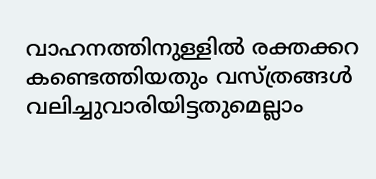വാഹനത്തിനുള്ളിൽ രക്തക്കറ കണ്ടെത്തിയതും വസ്ത്രങ്ങൾ വലിച്ചുവാരിയിട്ടതുമെല്ലാം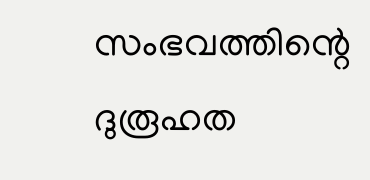സംഭവത്തിന്റെ ദുരൂഹത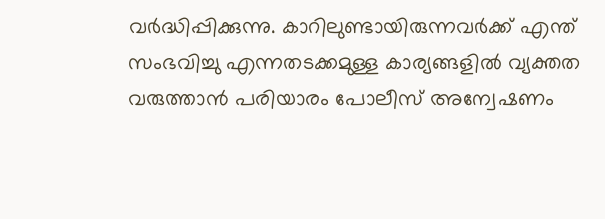വർദ്ധിപ്പിക്കുന്നു. കാറിലുണ്ടായിരുന്നവർക്ക് എന്ത് സംഭവിച്ചു എന്നതടക്കമുള്ള കാര്യങ്ങളിൽ വ്യക്തത വരുത്താൻ പരിയാരം പോലീസ് അന്വേഷണം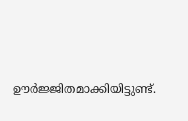ഊർജ്ജിതമാക്കിയിട്ടുണ്ട്.